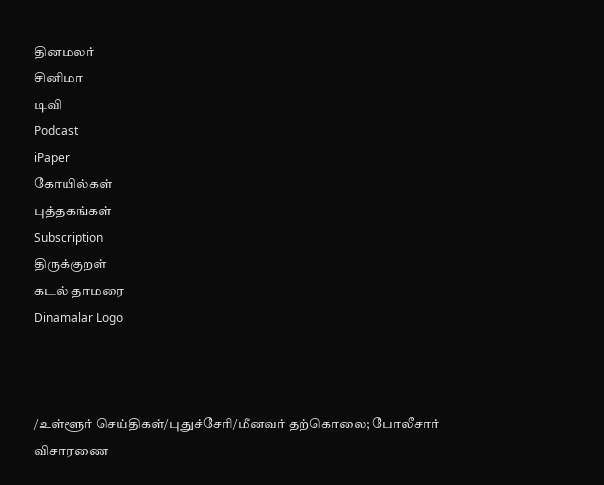தினமலர்
சினிமா
டிவி
Podcast
iPaper
கோயில்கள்
புத்தகங்கள்
Subscription
திருக்குறள்
கடல் தாமரை
Dinamalar Logo



/உள்ளூர் செய்திகள்/புதுச்சேரி/மீனவர் தற்கொலை; போலீசார் விசாரணை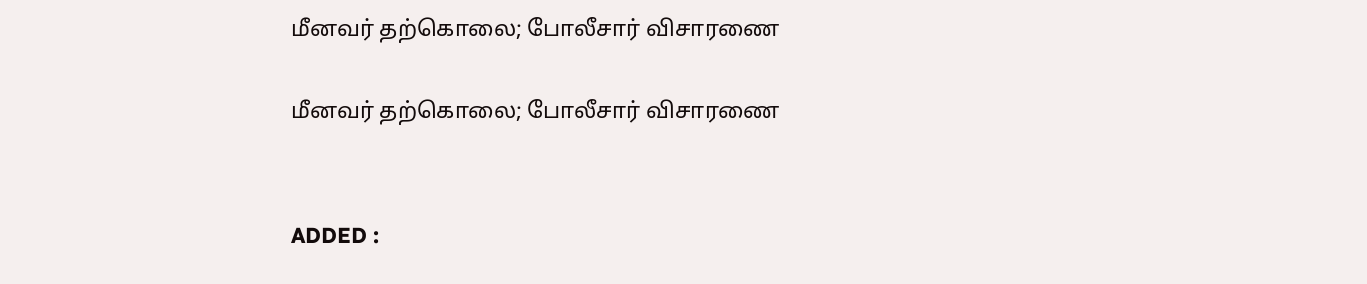மீனவர் தற்கொலை; போலீசார் விசாரணை

மீனவர் தற்கொலை; போலீசார் விசாரணை


ADDED :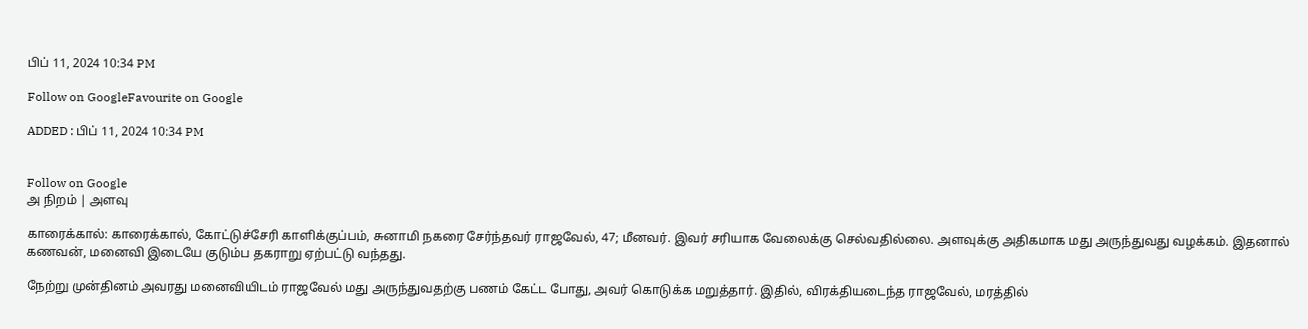பிப் 11, 2024 10:34 PM

Follow on GoogleFavourite on Google

ADDED : பிப் 11, 2024 10:34 PM


Follow on Google
அ நிறம் | அளவு

காரைக்கால்: காரைக்கால், கோட்டுச்சேரி காளிக்குப்பம், சுனாமி நகரை சேர்ந்தவர் ராஜவேல், 47; மீனவர். இவர் சரியாக வேலைக்கு செல்வதில்லை. அளவுக்கு அதிகமாக மது அருந்துவது வழக்கம். இதனால் கணவன், மனைவி இடையே குடும்ப தகராறு ஏற்பட்டு வந்தது.

நேற்று முன்தினம் அவரது மனைவியிடம் ராஜவேல் மது அருந்துவதற்கு பணம் கேட்ட போது, அவர் கொடுக்க மறுத்தார். இதில், விரக்தியடைந்த ராஜவேல், மரத்தில்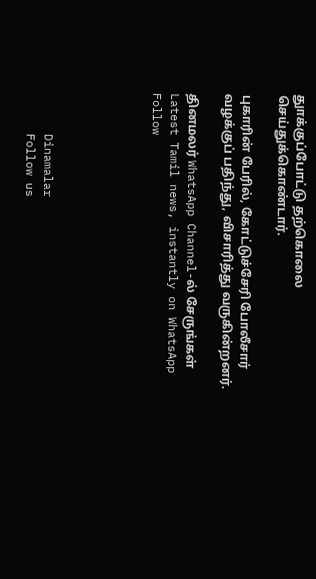துாக்குப்போட்டு தற்கொலை செய்துக்கொண்டார்.

புகாரின் பேரில், கோட்டுச்சேரி போலீசார் வழக்குப் பதிந்து, விசாரித்து வருகின்றனர்.

தினமலர் WhatsApp Channel-ல் சேருங்கள்
Latest Tamil news, instantly on WhatsApp
Follow





      Dinamalar
      Follow us